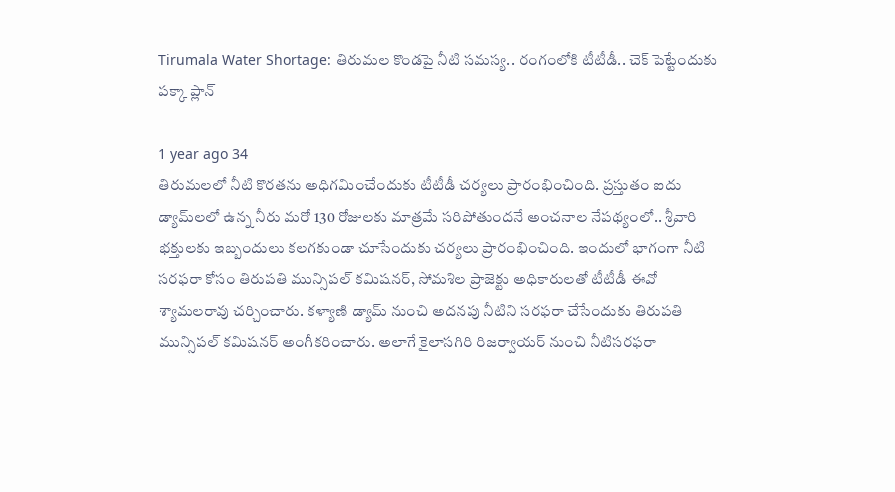Tirumala Water Shortage: తిరుమల కొండపై నీటి సమస్య.. రంగంలోకి టీటీడీ.. చెక్ పెట్టేందుకు పక్కా ప్లాన్

1 year ago 34
తిరుమలలో నీటి కొరతను అధిగమించేందుకు టీటీడీ చర్యలు ప్రారంభించింది. ప్రస్తుతం ఐదు డ్యామ్‌లలో ఉన్న నీరు మరో 130 రోజులకు మాత్రమే సరిపోతుందనే అంచనాల నేపథ్యంలో.. శ్రీవారి భక్తులకు ఇబ్బందులు కలగకుండా చూసేందుకు చర్యలు ప్రారంభించింది. ఇందులో భాగంగా నీటి సరఫరా కోసం తిరుపతి మున్సిపల్ కమిషనర్, సోమశిల ప్రాజెక్టు అధికారులతో టీటీడీ ఈవో శ్యామలరావు చర్చించారు. కళ్యాణి డ్యామ్ నుంచి అదనపు నీటిని సరఫరా చేసేందుకు తిరుపతి మున్సిపల్ కమిషనర్ అంగీకరించారు. అలాగే కైలాసగిరి రిజర్వాయర్ నుంచి నీటిసరఫరా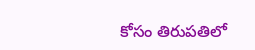కోసం తిరుపతిలో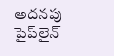అదనపు పైప్‌లైన్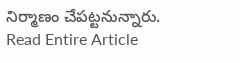నిర్మాణం చేపట్టనున్నారు.
Read Entire Article